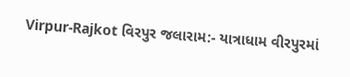Virpur-Rajkot વિરપુર જલારામ:- યાત્રાધામ વીરપુરમાં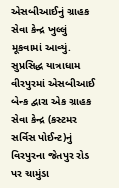એસબીઆઈનું ગ્રાહક સેવા કેન્દ્ર ખુલ્લું મૂકવામાં આવ્યું.
સુપ્રસિદ્ધ યાત્રાધામ વીરપુરમાં એસબીઆઈ બેન્ક દ્વારા એક ગ્રાહક સેવા કેન્દ્ર (કસ્ટમર સર્વિસ પોઈન્ટ)નું વિરપુરના જેતપુર રોડ પર ચામુંડા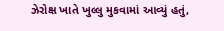ઝેરોક્ષ ખાતે ખુલ્લુ મુકવામાં આવ્યું હતું,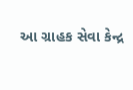આ ગ્રાહક સેવા કેન્દ્ર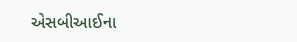એસબીઆઈના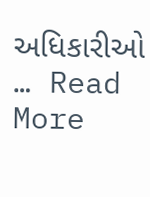અધિકારીઓ … Read More